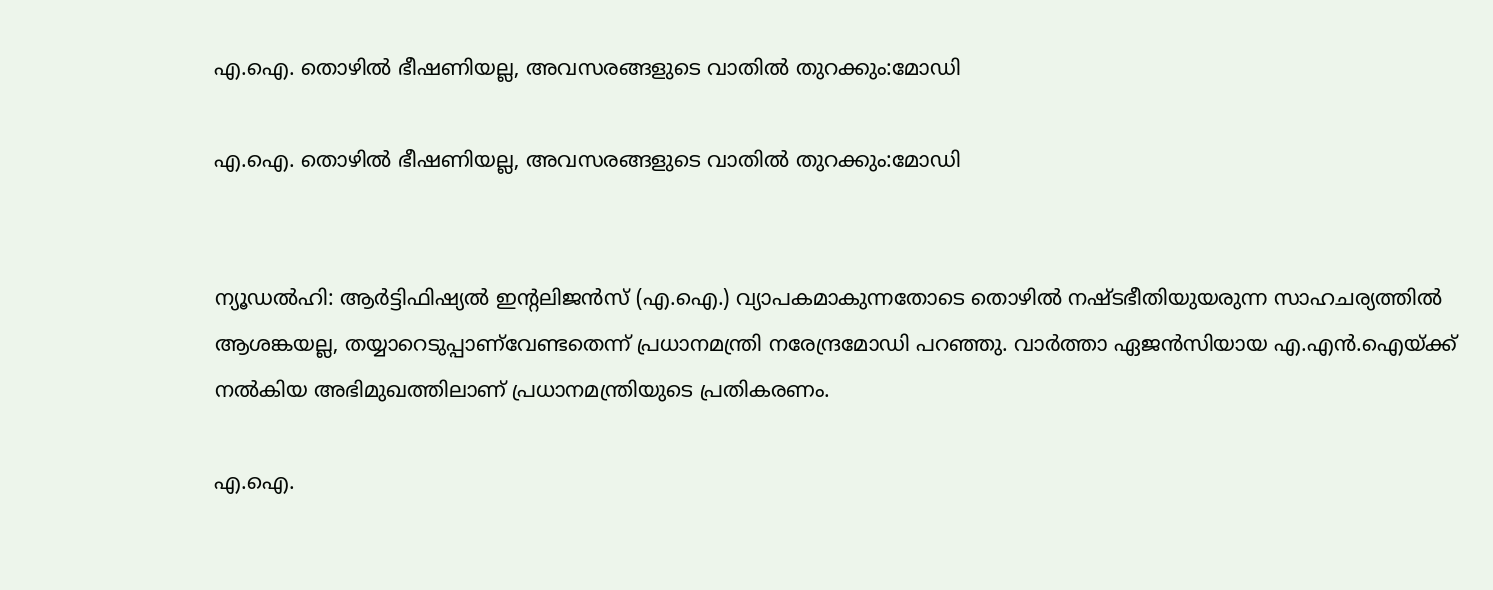എ.ഐ. തൊഴിൽ ഭീഷണിയല്ല, അവസരങ്ങളുടെ വാതിൽ തുറക്കും:മോഡി

എ.ഐ. തൊഴിൽ ഭീഷണിയല്ല, അവസരങ്ങളുടെ വാതിൽ തുറക്കും:മോഡി


ന്യൂഡൽഹി: ആർട്ടിഫിഷ്യൽ ഇന്റലിജൻസ് (എ.ഐ.) വ്യാപകമാകുന്നതോടെ തൊഴിൽ നഷ്ടഭീതിയുയരുന്ന സാഹചര്യത്തിൽ ആശങ്കയല്ല, തയ്യാറെടുപ്പാണ്‌വേണ്ടതെന്ന് പ്രധാനമന്ത്രി നരേന്ദ്രമോഡി പറഞ്ഞു. വാർത്താ ഏജൻസിയായ എ.എൻ.ഐയ്ക്ക് നൽകിയ അഭിമുഖത്തിലാണ് പ്രധാനമന്ത്രിയുടെ പ്രതികരണം.

എ.ഐ.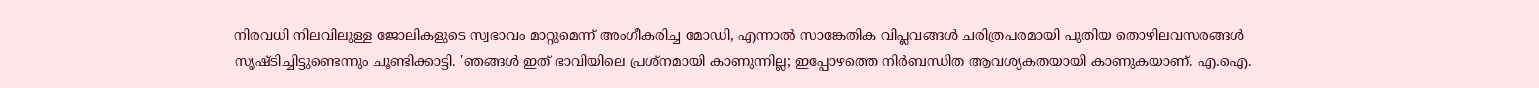നിരവധി നിലവിലുള്ള ജോലികളുടെ സ്വഭാവം മാറ്റുമെന്ന് അംഗീകരിച്ച മോഡി, എന്നാൽ സാങ്കേതിക വിപ്ലവങ്ങൾ ചരിത്രപരമായി പുതിയ തൊഴിലവസരങ്ങൾ സൃഷ്ടിച്ചിട്ടുണ്ടെന്നും ചൂണ്ടിക്കാട്ടി. 'ഞങ്ങൾ ഇത് ഭാവിയിലെ പ്രശ്‌നമായി കാണുന്നില്ല; ഇപ്പോഴത്തെ നിർബന്ധിത ആവശ്യകതയായി കാണുകയാണ്. എ.ഐ.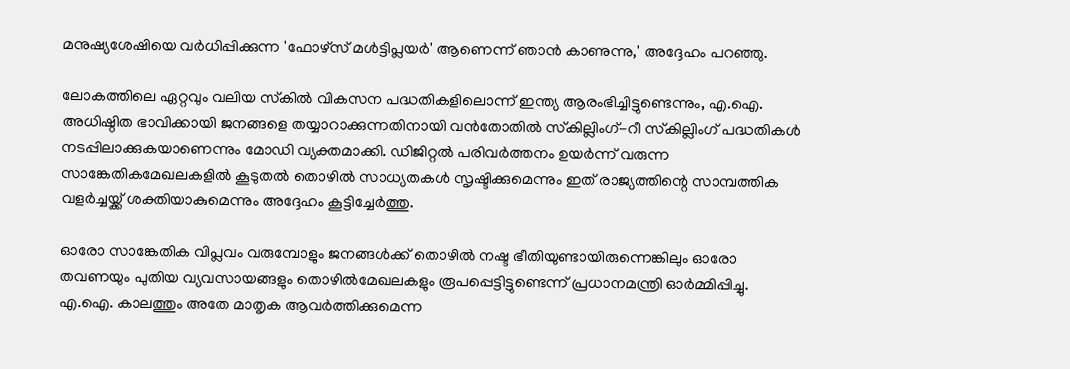മനുഷ്യശേഷിയെ വർധിപ്പിക്കുന്ന 'ഫോഴ്‌സ് മൾട്ടിപ്ലയർ' ആണെന്ന് ഞാൻ കാണുന്നു,' അദ്ദേഹം പറഞ്ഞു.

ലോകത്തിലെ ഏറ്റവും വലിയ സ്‌കിൽ വികസന പദ്ധതികളിലൊന്ന് ഇന്ത്യ ആരംഭിച്ചിട്ടുണ്ടെന്നും, എ.ഐ. അധിഷ്ഠിത ഭാവിക്കായി ജനങ്ങളെ തയ്യാറാക്കുന്നതിനായി വൻതോതിൽ സ്‌കില്ലിംഗ്-റീ സ്‌കില്ലിംഗ് പദ്ധതികൾ നടപ്പിലാക്കുകയാണെന്നും മോഡി വ്യക്തമാക്കി. ഡിജിറ്റൽ പരിവർത്തനം ഉയർന്ന് വരുന്ന സാങ്കേതികമേഖലകളിൽ കൂടുതൽ തൊഴിൽ സാധ്യതകൾ സൃഷ്ടിക്കുമെന്നും ഇത് രാജ്യത്തിന്റെ സാമ്പത്തിക വളർച്ചയ്ക്ക് ശക്തിയാകുമെന്നും അദ്ദേഹം കൂട്ടിച്ചേർത്തു.

ഓരോ സാങ്കേതിക വിപ്ലവം വരുമ്പോളും ജനങ്ങൾക്ക് തൊഴിൽ നഷ്ട ഭീതിയുണ്ടായിരുന്നെങ്കിലും ഓരോ തവണയും പുതിയ വ്യവസായങ്ങളും തൊഴിൽമേഖലകളും രൂപപ്പെട്ടിട്ടുണ്ടെന്ന് പ്രധാനമന്ത്രി ഓർമ്മിപ്പിച്ചു. എ.ഐ. കാലത്തും അതേ മാതൃക ആവർത്തിക്കുമെന്ന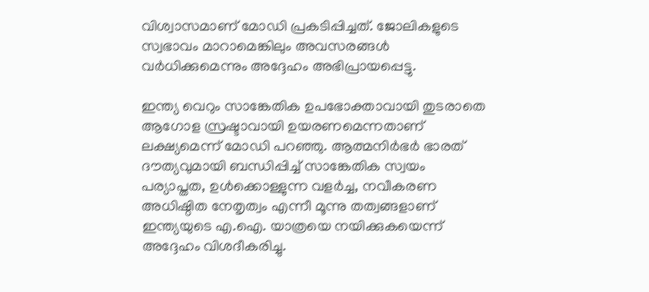വിശ്വാസമാണ് മോഡി പ്രകടിപ്പിച്ചത്. ജോലികളുടെ സ്വഭാവം മാറാമെങ്കിലും അവസരങ്ങൾ വർധിക്കുമെന്നും അദ്ദേഹം അഭിപ്രായപ്പെട്ടു.

ഇന്ത്യ വെറും സാങ്കേതിക ഉപഭോക്താവായി തുടരാതെ ആഗോള സ്രഷ്ടാവായി ഉയരണമെന്നതാണ് ലക്ഷ്യമെന്ന് മോഡി പറഞ്ഞു. ആത്മനിർഭർ ഭാരത് ദൗത്യവുമായി ബന്ധിപ്പിച്ച് സാങ്കേതിക സ്വയം പര്യാപ്തത, ഉൾക്കൊള്ളുന്ന വളർച്ച, നവീകരണ അധിഷ്ഠിത നേതൃത്വം എന്നീ മൂന്നു തത്വങ്ങളാണ് ഇന്ത്യയുടെ എ.ഐ. യാത്രയെ നയിക്കുകയെന്ന് അദ്ദേഹം വിശദീകരിച്ചു.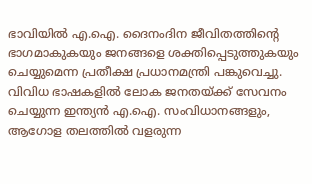ഭാവിയിൽ എ.ഐ. ദൈനംദിന ജീവിതത്തിന്റെ ഭാഗമാകുകയും ജനങ്ങളെ ശക്തിപ്പെടുത്തുകയും ചെയ്യുമെന്ന പ്രതീക്ഷ പ്രധാനമന്ത്രി പങ്കുവെച്ചു. വിവിധ ഭാഷകളിൽ ലോക ജനതയ്ക്ക് സേവനം ചെയ്യുന്ന ഇന്ത്യൻ എ.ഐ. സംവിധാനങ്ങളും, ആഗോള തലത്തിൽ വളരുന്ന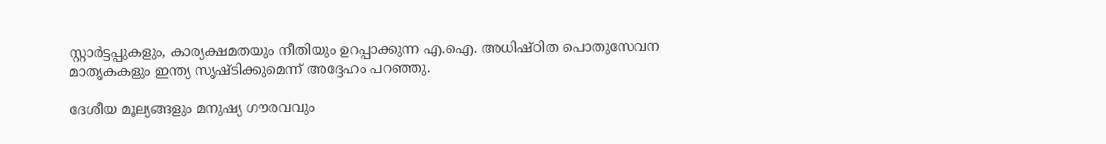സ്റ്റാർട്ടപ്പുകളും, കാര്യക്ഷമതയും നീതിയും ഉറപ്പാക്കുന്ന എ.ഐ. അധിഷ്ഠിത പൊതുസേവന മാതൃകകളും ഇന്ത്യ സൃഷ്ടിക്കുമെന്ന് അദ്ദേഹം പറഞ്ഞു.

ദേശീയ മൂല്യങ്ങളും മനുഷ്യ ഗൗരവവും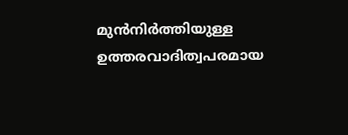മുൻനിർത്തിയുള്ള ഉത്തരവാദിത്വപരമായ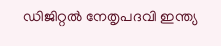ഡിജിറ്റൽ നേതൃപദവി ഇന്ത്യ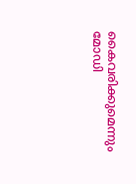കൈവരിക്കുമെന്നും മോഡി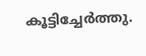കൂട്ടിച്ചേർത്തു.